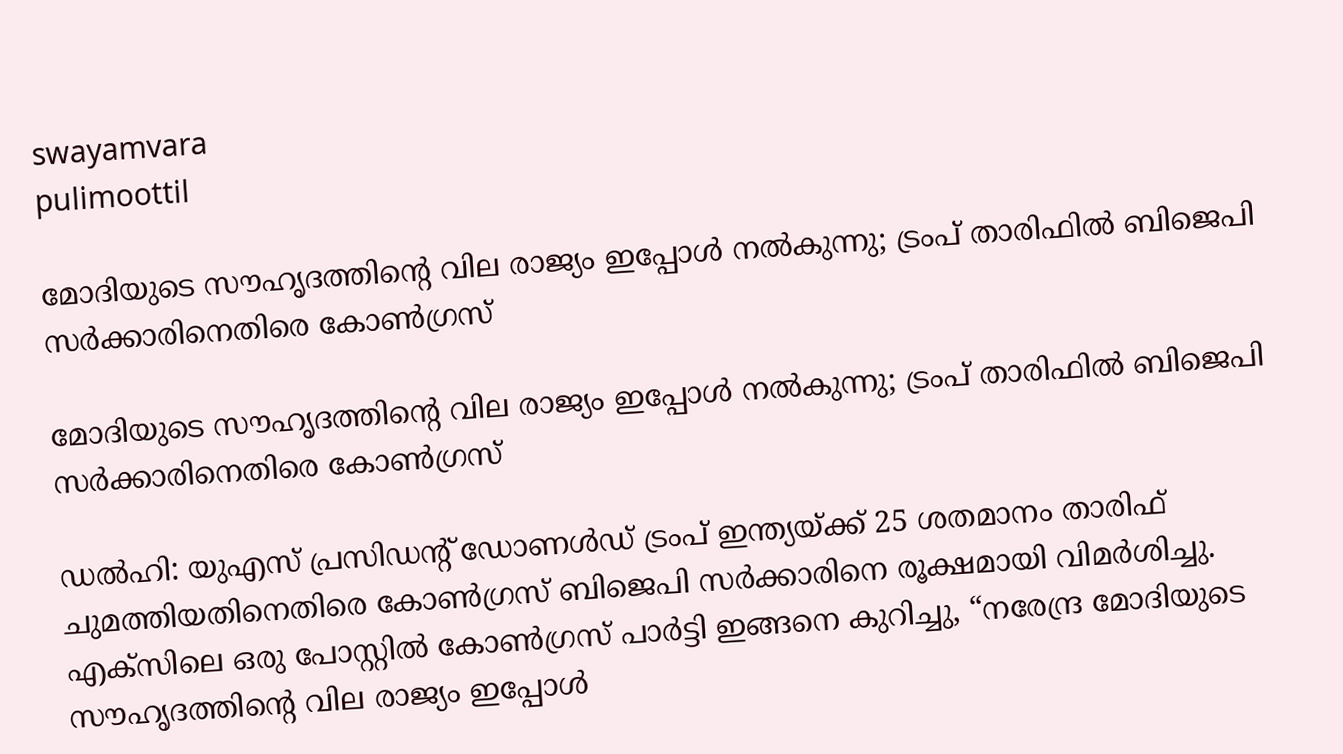swayamvara
pulimoottil

മോദിയുടെ സൗഹൃദത്തിന്‍റെ വില രാജ്യം ഇപ്പോൾ നൽകുന്നു; ട്രംപ് താരിഫിൽ ബിജെപി സര്‍ക്കാരിനെതിരെ കോൺഗ്രസ്

മോദിയുടെ സൗഹൃദത്തിന്‍റെ വില രാജ്യം ഇപ്പോൾ നൽകുന്നു; ട്രംപ് താരിഫിൽ ബിജെപി സര്‍ക്കാരിനെതിരെ കോൺഗ്രസ്

ഡൽഹി: യുഎസ് പ്രസിഡന്‍റ് ഡോണൾഡ് ട്രംപ് ഇന്ത്യയ്ക്ക് 25 ശതമാനം താരിഫ് ചുമത്തിയതിനെതിരെ കോൺഗ്രസ് ബിജെപി സർക്കാരിനെ രൂക്ഷമായി വിമർശിച്ചു. എക്സിലെ ഒരു പോസ്റ്റിൽ കോൺഗ്രസ് പാർട്ടി ഇങ്ങനെ കുറിച്ചു, “നരേന്ദ്ര മോദിയുടെ സൗഹൃദത്തിന്‍റെ വില രാജ്യം ഇപ്പോൾ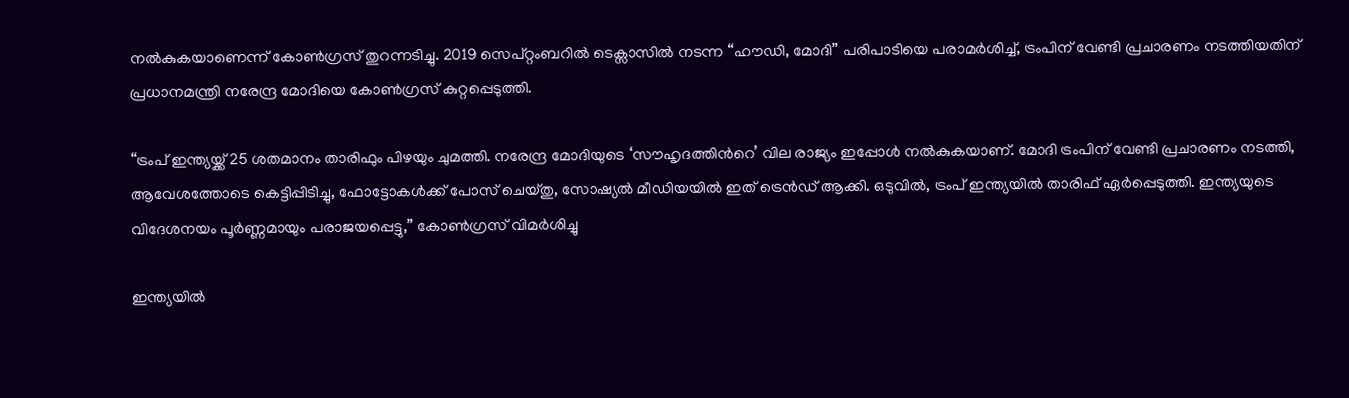നൽകുകയാണെന്ന് കോൺഗ്രസ് തുറന്നടിച്ചു. 2019 സെപ്റ്റംബറിൽ ടെക്സാസിൽ നടന്ന “ഹൗഡി, മോദി” പരിപാടിയെ പരാമർശിച്ച്, ട്രംപിന് വേണ്ടി പ്രചാരണം നടത്തിയതിന് പ്രധാനമന്ത്രി നരേന്ദ്ര മോദിയെ കോൺഗ്രസ് കുറ്റപ്പെടുത്തി.

“ട്രംപ് ഇന്ത്യയ്ക്ക് 25 ശതമാനം താരിഫും പിഴയും ചുമത്തി. നരേന്ദ്ര മോദിയുടെ ‘സൗഹൃദത്തിന്‍റെ’ വില രാജ്യം ഇപ്പോൾ നൽകുകയാണ്. മോദി ട്രംപിന് വേണ്ടി പ്രചാരണം നടത്തി, ആവേശത്തോടെ കെട്ടിപ്പിടിച്ചു, ഫോട്ടോകൾക്ക് പോസ് ചെയ്തു, സോഷ്യൽ മീഡിയയിൽ ഇത് ട്രെൻഡ് ആക്കി. ഒടുവിൽ, ട്രംപ് ഇന്ത്യയിൽ താരിഫ് ഏർപ്പെടുത്തി. ഇന്ത്യയുടെ വിദേശനയം പൂർണ്ണമായും പരാജയപ്പെട്ടു,” കോൺഗ്രസ് വിമര്‍ശിച്ചു

ഇന്ത്യയിൽ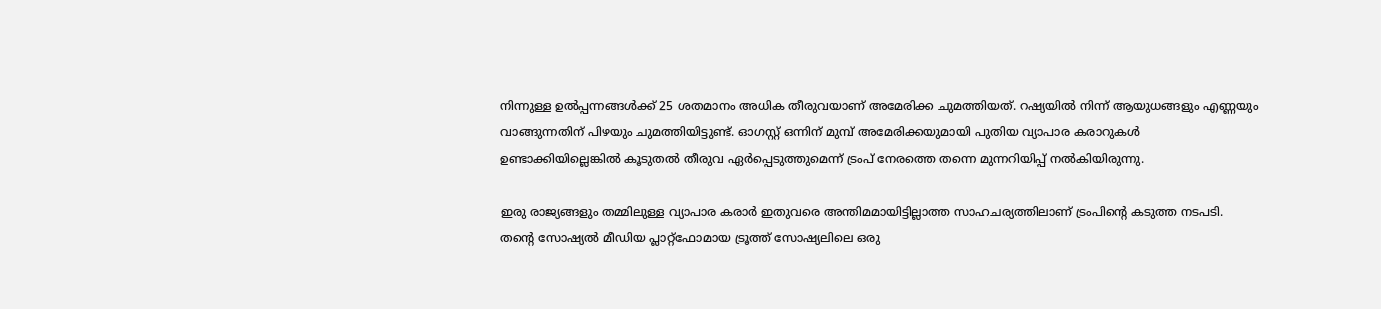നിന്നുള്ള ഉൽപ്പന്നങ്ങൾക്ക് 25 ശതമാനം അധിക തീരുവയാണ് അമേരിക്ക ചുമത്തിയത്. റഷ്യയിൽ നിന്ന് ആയുധങ്ങളും എണ്ണയും വാങ്ങുന്നതിന് പിഴയും ചുമത്തിയിട്ടുണ്ട്. ഓഗസ്റ്റ് ഒന്നിന് മുമ്പ് അമേരിക്കയുമായി പുതിയ വ്യാപാര കരാറുകൾ ഉണ്ടാക്കിയില്ലെങ്കിൽ കൂടുതൽ തീരുവ ഏർപ്പെടുത്തുമെന്ന് ട്രംപ് നേരത്തെ തന്നെ മുന്നറിയിപ്പ് നൽകിയിരുന്നു.

ഇരു രാജ്യങ്ങളും തമ്മിലുള്ള വ്യാപാര കരാർ ഇതുവരെ അന്തിമമായിട്ടില്ലാത്ത സാഹചര്യത്തിലാണ് ട്രംപിന്റെ കടുത്ത നടപടി. തന്റെ സോഷ്യൽ മീഡിയ പ്ലാറ്റ്‌ഫോമായ ട്രൂത്ത് സോഷ്യലിലെ ഒരു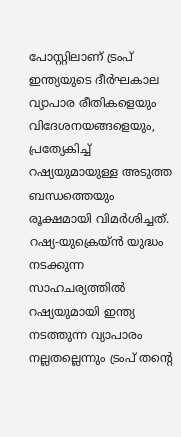പോസ്റ്റിലാണ് ട്രംപ് ഇന്ത്യയുടെ ദീർഘകാല വ്യാപാര രീതികളെയും വിദേശനയങ്ങളെയും, പ്രത്യേകിച്ച് റഷ്യയുമായുള്ള അടുത്ത ബന്ധത്തെയും രൂക്ഷമായി വിമർശിച്ചത്. റഷ്യ-യുക്രെയ്ൻ യുദ്ധം നടക്കുന്ന സാഹചര്യത്തിൽ റഷ്യയുമായി ഇന്ത്യ നടത്തുന്ന വ്യാപാരം നല്ലതല്ലെന്നും ട്രംപ് തന്റെ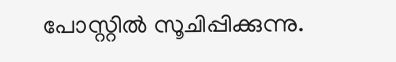പോസ്റ്റിൽ സൂചിപ്പിക്കുന്നു.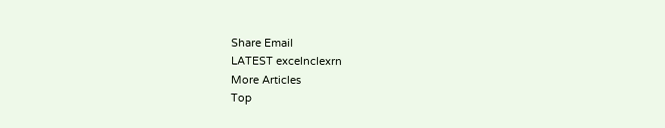Share Email
LATEST excelnclexrn
More Articles
Top